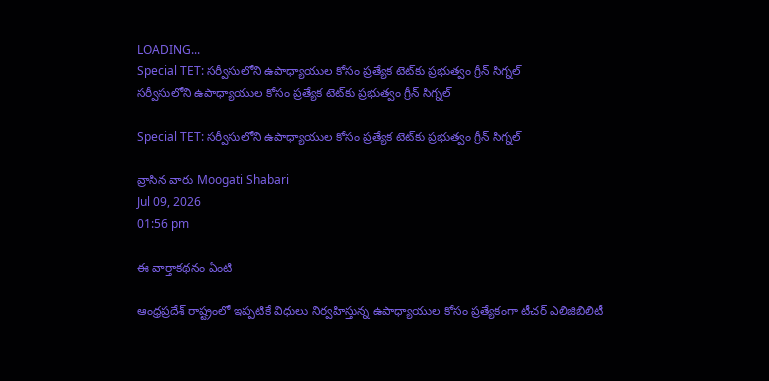LOADING...
Special TET: సర్వీసులోని ఉపాధ్యాయుల కోసం ప్రత్యేక టెట్‌కు ప్రభుత్వం గ్రీన్ సిగ్నల్
సర్వీసులోని ఉపాధ్యాయుల కోసం ప్రత్యేక టెట్‌కు ప్రభుత్వం గ్రీన్ సిగ్నల్

Special TET: సర్వీసులోని ఉపాధ్యాయుల కోసం ప్రత్యేక టెట్‌కు ప్రభుత్వం గ్రీన్ సిగ్నల్

వ్రాసిన వారు Moogati Shabari
Jul 09, 2026
01:56 pm

ఈ వార్తాకథనం ఏంటి

ఆంధ్రప్రదేశ్ రాష్ట్రంలో ఇప్పటికే విధులు నిర్వహిస్తున్న ఉపాధ్యాయుల కోసం ప్రత్యేకంగా టీచర్ ఎలిజిబిలిటీ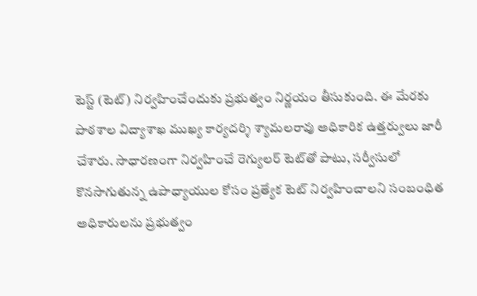టెస్ట్ (టెట్) నిర్వహించేందుకు ప్రభుత్వం నిర్ణయం తీసుకుంది. ఈ మేరకు పాఠశాల విద్యాశాఖ ముఖ్య కార్యదర్శి శ్యామలరావు అధికారిక ఉత్తర్వులు జారీ చేశారు. సాధారణంగా నిర్వహించే రెగ్యులర్ టెట్‌తో పాటు, సర్వీసులో కొనసాగుతున్న ఉపాధ్యాయుల కోసం ప్రత్యేక టెట్ నిర్వహించాలని సంబంధిత అధికారులను ప్రభుత్వం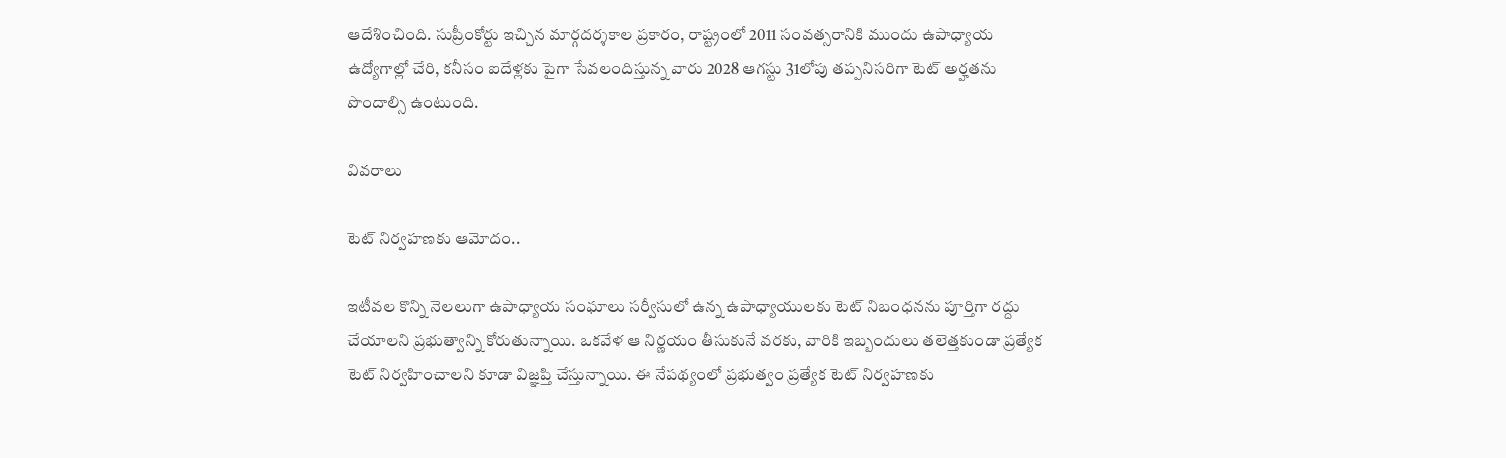ఆదేశించింది. సుప్రీంకోర్టు ఇచ్చిన మార్గదర్శకాల ప్రకారం, రాష్ట్రంలో 2011 సంవత్సరానికి ముందు ఉపాధ్యాయ ఉద్యోగాల్లో చేరి, కనీసం ఐదేళ్లకు పైగా సేవలందిస్తున్న వారు 2028 ఆగస్టు 31లోపు తప్పనిసరిగా టెట్ అర్హతను పొందాల్సి ఉంటుంది.

వివరాలు

టెట్ నిర్వహణకు ఆమోదం..

ఇటీవల కొన్ని నెలలుగా ఉపాధ్యాయ సంఘాలు సర్వీసులో ఉన్న ఉపాధ్యాయులకు టెట్ నిబంధనను పూర్తిగా రద్దు చేయాలని ప్రభుత్వాన్ని కోరుతున్నాయి. ఒకవేళ ఆ నిర్ణయం తీసుకునే వరకు, వారికి ఇబ్బందులు తలెత్తకుండా ప్రత్యేక టెట్ నిర్వహించాలని కూడా విజ్ఞప్తి చేస్తున్నాయి. ఈ నేపథ్యంలో ప్రభుత్వం ప్రత్యేక టెట్ నిర్వహణకు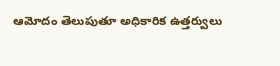ఆమోదం తెలుపుతూ అధికారిక ఉత్తర్వులు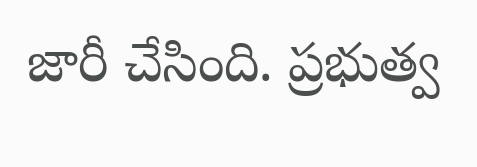జారీ చేసింది. ప్రభుత్వ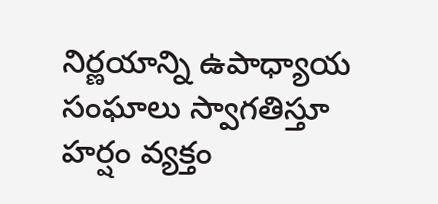నిర్ణయాన్ని ఉపాధ్యాయ సంఘాలు స్వాగతిస్తూ హర్షం వ్యక్తం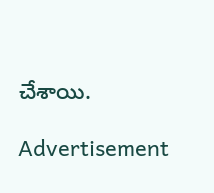చేశాయి.

Advertisement